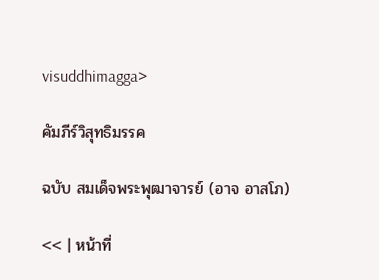visuddhimagga>

คัมภีร์วิสุทธิมรรค

ฉบับ สมเด็จพระพุฒาจารย์ (อาจ อาสโภ)

<< | หน้าที่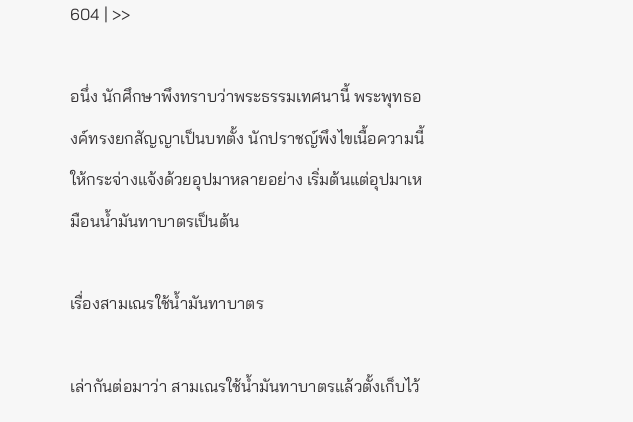604 | >>

อนึ่ง นักศึกษาพึงทราบว่าพระธรรมเทศนานี้ พระพุทธองค์ทรงยกสัญญาเป็นบทตั้ง นักปราชญ์พึงไขเนื้อความนี้ให้กระจ่างแจ้งด้วยอุปมาหลายอย่าง เริ่มต้นแต่อุปมาเหมือนน้ำมันทาบาตรเป็นต้น

เรื่องสามเณรใช้น้ำมันทาบาตร

เล่ากันต่อมาว่า สามเณรใช้น้ำมันทาบาตรแล้วตั้งเก็บไว้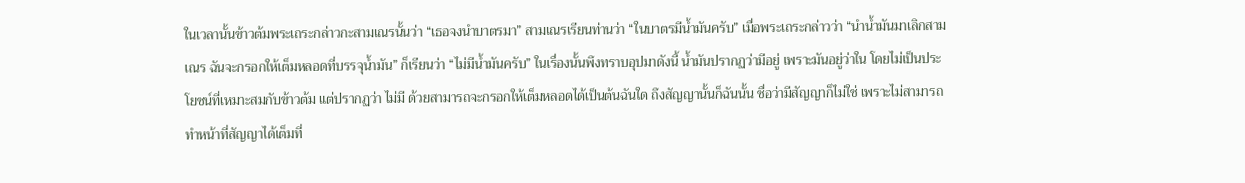ในเวลานั้นข้าวต้มพระเถระกล่าวกะสามเณรนั้นว่า “เธอจงนำบาตรมา” สามเณรเรียนท่านว่า “ในบาตรมีน้ำมันครับ” เมื่อพระเถระกล่าวว่า “นำน้ำมันมาเลิกสามเณร ฉันจะกรอกให้เต็มหลอดที่บรรจุน้ำมัน” ก็เรียนว่า “ไม่มีน้ำมันครับ” ในเรื่องนั้นพึงทราบอุปมาดังนี้ น้ำมันปรากฏว่ามีอยู่ เพราะมันอยู่ว่าใน โดยไม่เป็นประโยชน์ที่เหมาะสมกับข้าวต้ม แต่ปรากฏว่า ไม่มี ด้วยสามารถจะกรอกให้เต็มหลอดได้เป็นต้นฉันใด ถึงสัญญานั้นก็ฉันนั้น ชื่อว่ามีสัญญาก็ไม่ใช่ เพราะไม่สามารถทำหน้าที่สัญญาได้เต็มที่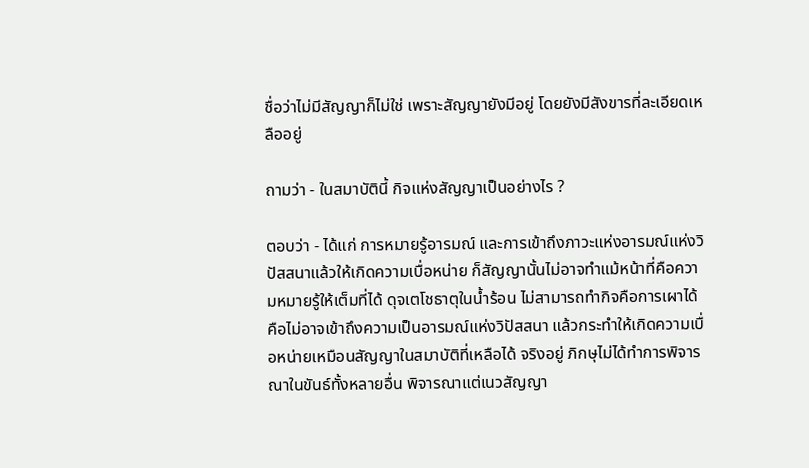ชื่อว่าไม่มีสัญญาก็ไม่ใช่ เพราะสัญญายังมีอยู่ โดยยังมีสังขารที่ละเอียดเหลืออยู่

ถามว่า - ในสมาบัตินี้ กิจแห่งสัญญาเป็นอย่างไร ?

ตอบว่า - ได้แก่ การหมายรู้อารมณ์ และการเข้าถึงภาวะแห่งอารมณ์แห่งวิปัสสนาแล้วให้เกิดความเบื่อหน่าย ก็สัญญานั้นไม่อาจทำแม้หน้าที่คือความหมายรู้ให้เต็มที่ได้ ดุจเตโชธาตุในน้ำร้อน ไม่สามารถทำกิจคือการเผาได้ คือไม่อาจเข้าถึงความเป็นอารมณ์แห่งวิปัสสนา แล้วกระทำให้เกิดความเบื่อหน่ายเหมือนสัญญาในสมาบัติที่เหลือได้ จริงอยู่ ภิกษุไม่ได้ทำการพิจารณาในขันธ์ทั้งหลายอื่น พิจารณาแต่เนวสัญญา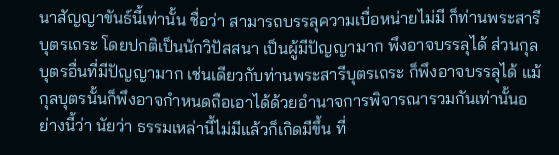นาสัญญาขันธ์นี้เท่านั้น ชื่อว่า สามารถบรรลุความเบื่อหน่ายไม่มี ก็ท่านพระสารีบุตรเถระ โดยปกติเป็นนักวิปัสสนา เป็นผู้มีปัญญามาก พึงอาจบรรลุได้ ส่วนกุลบุตรอื่นที่มีปัญญามาก เช่นเดียวกับท่านพระสารีบุตรเถระ ก็พึงอาจบรรลุได้ แม้กุลบุตรนั้นก็พึงอาจกำหนดถือเอาได้ด้วยอำนาจการพิจารณารวมกันเท่านั้นอย่างนี้ว่า นัยว่า ธรรมเหล่านี้ไม่มีแล้วก็เกิดมีขึ้น ที่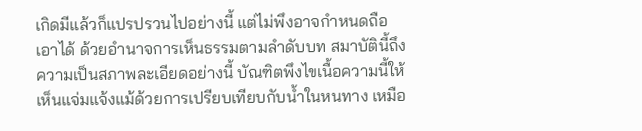เกิดมีแล้วก็แปรปรวนไปอย่างนี้ แต่ไม่พึงอาจกำหนดถือเอาได้ ด้วยอำนาจการเห็นธรรมตามลำดับบท สมาบัตินี้ถึงความเป็นสภาพละเอียดอย่างนี้ บัณฑิตพึงไขเนื้อความนี้ให้เห็นแจ่มแจ้งแม้ด้วยการเปรียบเทียบกับน้ำในหนทาง เหมือ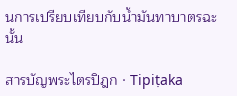นการเปรียบเทียบกับน้ำมันทาบาตรฉะนั้น

สารบัญพระไตรปิฎก · Tipiṭaka